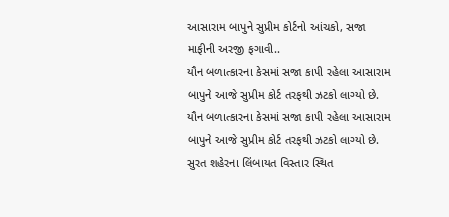આસારામ બાપુને સુપ્રીમ કોર્ટનો આંચકો, સજા માફીની અરજી ફગાવી..
યૌન બળાત્કારના કેસમાં સજા કાપી રહેલા આસારામ બાપુને આજે સુપ્રીમ કોર્ટ તરફથી ઝટકો લાગ્યો છે.
યૌન બળાત્કારના કેસમાં સજા કાપી રહેલા આસારામ બાપુને આજે સુપ્રીમ કોર્ટ તરફથી ઝટકો લાગ્યો છે.
સુરત શહેરના લિંબાયત વિસ્તાર સ્થિત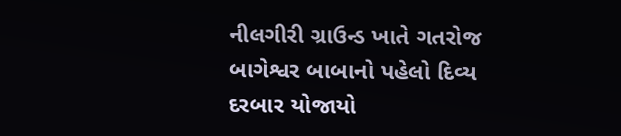નીલગીરી ગ્રાઉન્ડ ખાતે ગતરોજ બાગેશ્વર બાબાનો પહેલો દિવ્ય દરબાર યોજાયો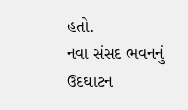હતો.
નવા સંસદ ભવનનું ઉદઘાટન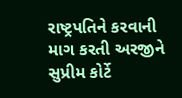રાષ્ટ્રપતિને કરવાની માગ કરતી અરજીને સુપ્રીમ કોર્ટે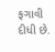ફગાવી દીધી છે.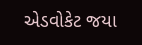એડવોકેટ જયા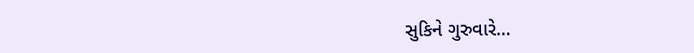સુકિને ગુરુવારે…